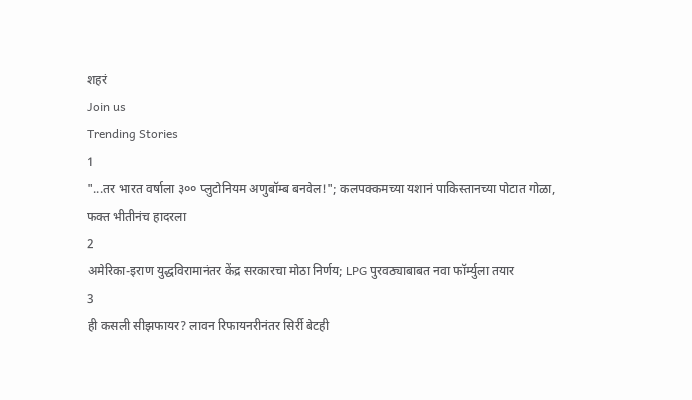शहरं
Join us
Trending Stories
1
"...तर भारत वर्षाला ३०० प्लुटोनियम अणुबॉम्ब बनवेल!"; कलपक्कमच्या यशानं पाकिस्तानच्या पोटात गोळा, फक्त भीतीनंच हादरला
2
अमेरिका-इराण युद्धविरामानंतर केंद्र सरकारचा मोठा निर्णय; LPG पुरवठ्याबाबत नवा फॉर्म्युला तयार
3
ही कसली सीझफायर? लावन रिफायनरीनंतर सिर्री बेटही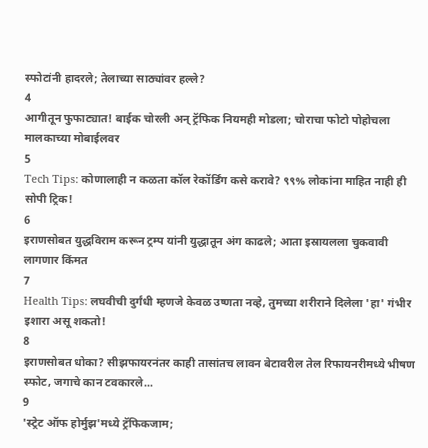स्फोटांनी हादरले; तेलाच्या साठ्यांवर हल्ले?
4
आगीतून फुफाट्यात! बाईक चोरली अन् ट्रॅफिक नियमही मोडला; चोराचा फोटो पोहोचला मालकाच्या मोबाईलवर
5
Tech Tips: कोणालाही न कळता कॉल रेकॉर्डिंग कसे करावे? ९९% लोकांना माहित नाही ही सोपी ट्रिक!
6
इराणसोबत युद्धविराम करून ट्रम्प यांनी युद्धातून अंग काढले; आता इस्रायलला चुकवावी लागणार किंमत
7
Health Tips: लघवीची दुर्गंधी म्हणजे केवळ उष्णता नव्हे, तुमच्या शरीराने दिलेला 'हा' गंभीर इशारा असू शकतो!
8
इराणसोबत धोका? सीझफायरनंतर काही तासांतच लावन बेटावरील तेल रिफायनरीमध्ये भीषण स्फोट, जगाचे कान टवकारले...
9
'स्ट्रेट ऑफ होर्मुझ'मध्ये ट्रॅफिकजाम;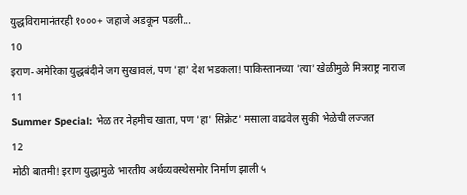युद्धविरामानंतरही १०००+ जहाजे अडकून पडली...
10
इराण-अमेरिका युद्धबंदीने जग सुखावलं, पण 'हा' देश भडकला! पाकिस्तानच्या 'त्या' खेळीमुळे मित्रराष्ट्र नाराज
11
Summer Special: भेळ तर नेहमीच खाता, पण 'हा' सिक्रेट' मसाला वाढवेल सुकी भेळेची लज्जत
12
मोठी बातमी! इराण युद्धामुळे भारतीय अर्थव्यवस्थेसमोर निर्माण झाली ५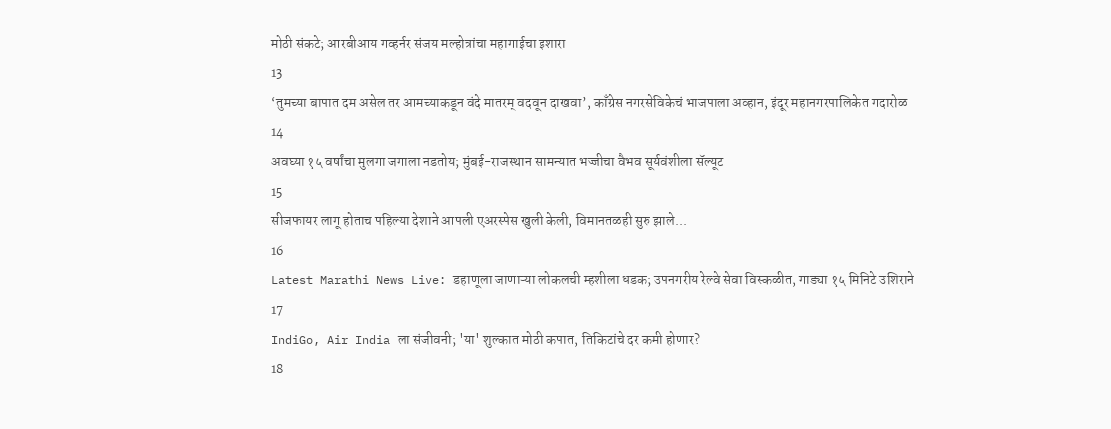मोठी संकटे; आरबीआय गव्हर्नर संजय मल्होत्रांचा महागाईचा इशारा
13
‘तुमच्या बापात दम असेल तर आमच्याकडून वंदे मातरम् वदवून दाखवा’, काँग्रेस नगरसेविकेचं भाजपाला अव्हान, इंदूर महानगरपालिकेत गदारोळ
14
अवघ्या १५ वर्षांचा मुलगा जगाला नडतोय; मुंबई-राजस्थान सामन्यात भज्जीचा वैभव सूर्यवंशीला सॅल्यूट
15
सीजफायर लागू होताच पहिल्या देशाने आपली एअरस्पेस खुली केली, विमानतळही सुरु झाले...
16
Latest Marathi News Live: डहाणूला जाणाऱ्या लोकलची म्हशीला धडक; उपनगरीय रेल्वे सेवा विस्कळीत, गाड्या १५ मिनिटे उशिराने
17
IndiGo, Air India ला संजीवनी; 'या' शुल्कात मोठी कपात, तिकिटांचे दर कमी होणार?
18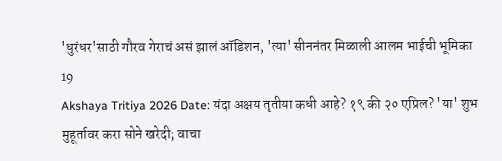'धुरंधर'साठी गौरव गेराचं असं झालं ऑडिशन, 'त्या' सीननंतर मिळाली आलम भाईची भूमिका
19
Akshaya Tritiya 2026 Date: यंदा अक्षय तृतीया कधी आहे? १९ की २० एप्रिल? 'या' शुभ मुहूर्तावर करा सोने खरेदी; वाचा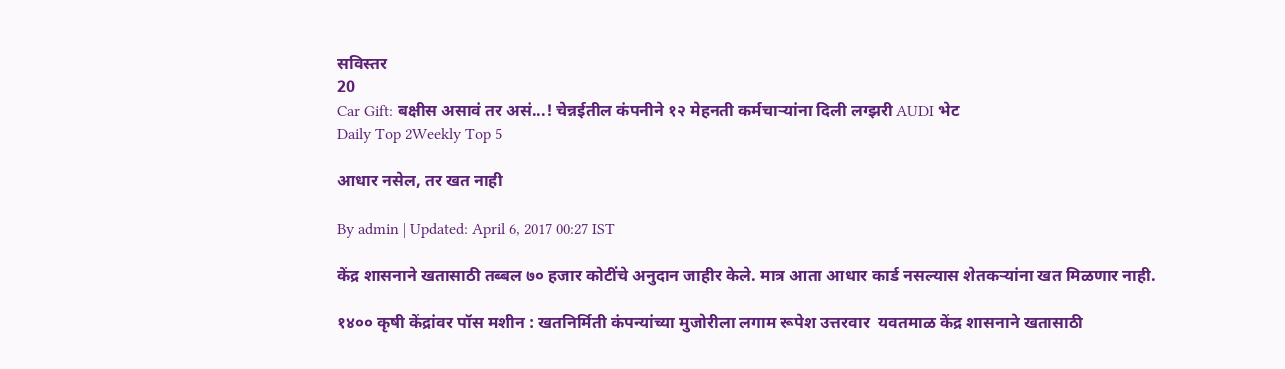सविस्तर
20
Car Gift: बक्षीस असावं तर असं...! चेन्नईतील कंपनीने १२ मेहनती कर्मचाऱ्यांना दिली लग्झरी AUDI भेट
Daily Top 2Weekly Top 5

आधार नसेल, तर खत नाही

By admin | Updated: April 6, 2017 00:27 IST

केंद्र शासनाने खतासाठी तब्बल ७० हजार कोटींचे अनुदान जाहीर केले. मात्र आता आधार कार्ड नसल्यास शेतकऱ्यांना खत मिळणार नाही.

१४०० कृषी केंद्रांवर पॉस मशीन : खतनिर्मिती कंपन्यांच्या मुजोरीला लगाम रूपेश उत्तरवार  यवतमाळ केंद्र शासनाने खतासाठी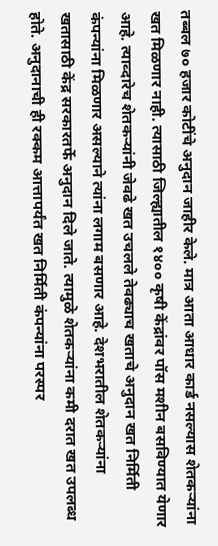तब्बल ७० हजार कोटींचे अनुदान जाहीर केले. मात्र आता आधार कार्ड नसल्यास शेतकऱ्यांना खत मिळणार नाही. त्यासाठी जिल्ह्यातील १४०० कृषी केंद्रांवर पॉस मशीन बसविण्यात येणार आहे. त्याव्दारेच शेतकऱ्यांनी जेवढे खत उचलले तेवढ्याच खताचे अनुदान खत निर्मिती कंपन्यांना मिळणार असल्याने त्यांना लगाम बसणार आहे. देशभरातील शेतकऱ्यांना खतासाठी केंद्र सरकारतर्फे अनुदान दिले जाते. त्यामुळे शेतकऱ्यांना कमी दरात खत उपलब्ध होते. अनुदानाची ही रक्कम आत्तापर्यंत खत निर्मिती कंपन्यांना परस्पर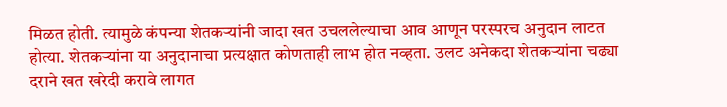मिळत होती. त्यामुळे कंपन्या शेतकऱ्यांनी जादा खत उचललेल्याचा आव आणून परस्परच अनुदान लाटत होत्या. शेतकऱ्यांना या अनुदानाचा प्रत्यक्षात कोणताही लाभ होत नव्हता. उलट अनेकदा शेतकऱ्यांना चढ्या दराने खत खरेदी करावे लागत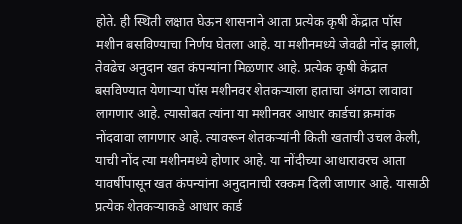होते. ही स्थिती लक्षात घेऊन शासनाने आता प्रत्येक कृषी केंद्रात पॉस मशीन बसविण्याचा निर्णय घेतला आहे. या मशीनमध्ये जेवढी नोंद झाली, तेवढेच अनुदान खत कंपन्यांना मिळणार आहे. प्रत्येक कृषी केंद्रात बसविण्यात येणाऱ्या पॉस मशीनवर शेतकऱ्याला हाताचा अंगठा लावावा लागणार आहे. त्यासोबत त्यांना या मशीनवर आधार कार्डचा क्रमांक नोंदवावा लागणार आहे. त्यावरून शेतकऱ्यांनी किती खताची उचल केली, याची नोंद त्या मशीनमध्ये होणार आहे. या नोंदीच्या आधारावरच आता यावर्षीपासून खत कंपन्यांना अनुदानाची रक्कम दिली जाणार आहे. यासाठी प्रत्येक शेतकऱ्याकडे आधार कार्ड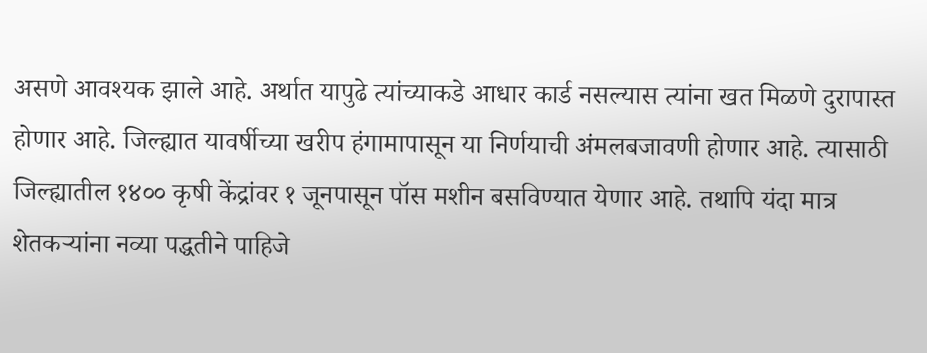असणे आवश्यक झाले आहे. अर्थात यापुढे त्यांच्याकडे आधार कार्ड नसल्यास त्यांना खत मिळणे दुरापास्त होणार आहे. जिल्ह्यात यावर्षीच्या खरीप हंगामापासून या निर्णयाची अंमलबजावणी होणार आहे. त्यासाठी जिल्ह्यातील १४०० कृषी केंद्रांवर १ जूनपासून पॉस मशीन बसविण्यात येणार आहे. तथापि यंदा मात्र शेतकऱ्यांना नव्या पद्धतीने पाहिजे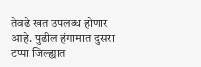तेवढे खत उपलब्ध होणार आहे. पुढील हंगामात दुसरा टप्पा जिल्ह्यात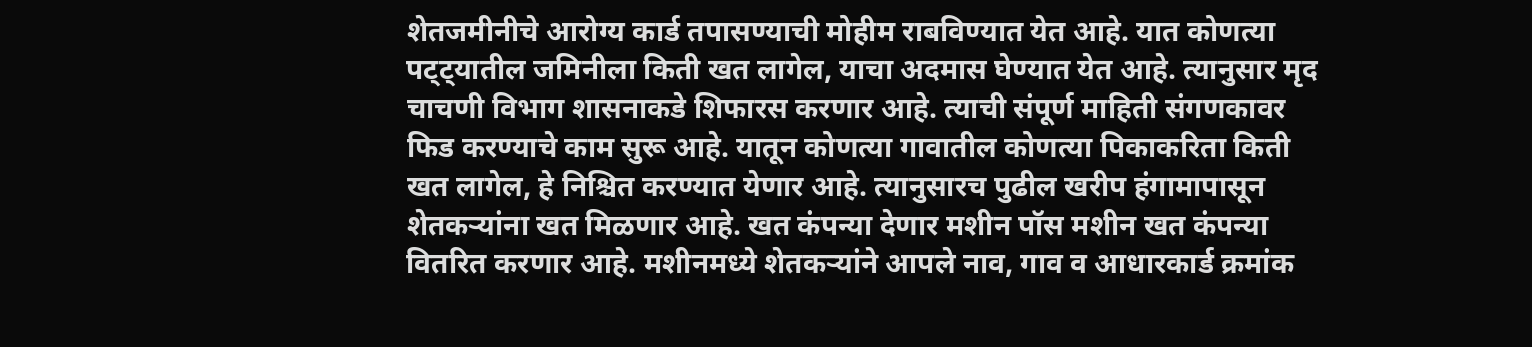शेतजमीनीचे आरोग्य कार्ड तपासण्याची मोहीम राबविण्यात येत आहे. यात कोणत्या पट्ट्यातील जमिनीला किती खत लागेल, याचा अदमास घेण्यात येत आहे. त्यानुसार मृद चाचणी विभाग शासनाकडे शिफारस करणार आहे. त्याची संपूर्ण माहिती संगणकावर फिड करण्याचे काम सुरू आहे. यातून कोणत्या गावातील कोणत्या पिकाकरिता किती खत लागेल, हे निश्चित करण्यात येणार आहे. त्यानुसारच पुढील खरीप हंगामापासून शेतकऱ्यांना खत मिळणार आहे. खत कंपन्या देणार मशीन पॉस मशीन खत कंपन्या वितरित करणार आहे. मशीनमध्ये शेतकऱ्यांने आपले नाव, गाव व आधारकार्ड क्रमांक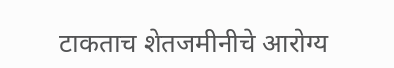टाकताच शेतजमीनीचे आरोग्य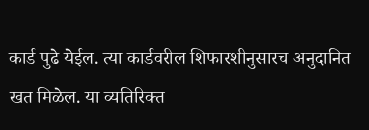कार्ड पुढे येईल. त्या कार्डवरील शिफारशीनुसारच अनुदानित खत मिळेल. या व्यतिरिक्त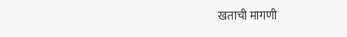खताची मागणी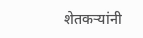शेतकऱ्यांनी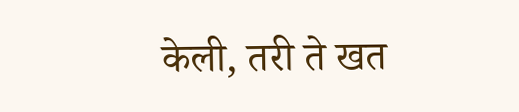केली, तरी ते खत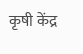कृषी केंद्र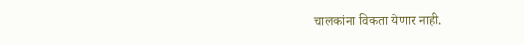चालकांना विकता येणार नाही.